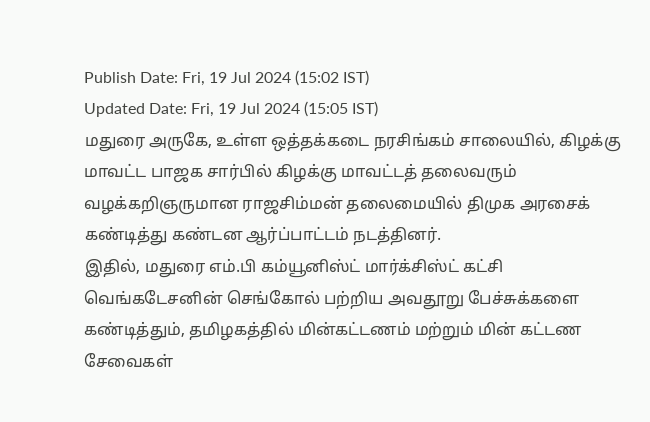Publish Date: Fri, 19 Jul 2024 (15:02 IST)
Updated Date: Fri, 19 Jul 2024 (15:05 IST)
மதுரை அருகே, உள்ள ஒத்தக்கடை நரசிங்கம் சாலையில், கிழக்கு மாவட்ட பாஜக சார்பில் கிழக்கு மாவட்டத் தலைவரும் வழக்கறிஞருமான ராஜசிம்மன் தலைமையில் திமுக அரசைக் கண்டித்து கண்டன ஆர்ப்பாட்டம் நடத்தினர்.
இதில், மதுரை எம்.பி கம்யூனிஸ்ட் மார்க்சிஸ்ட் கட்சி வெங்கடேசனின் செங்கோல் பற்றிய அவதூறு பேச்சுக்களை கண்டித்தும், தமிழகத்தில் மின்கட்டணம் மற்றும் மின் கட்டண சேவைகள்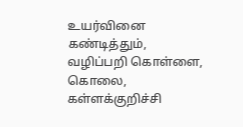உயர்வினை கண்டித்தும், வழிப்பறி கொள்ளை, கொலை, கள்ளக்குறிச்சி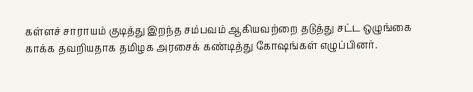கள்ளச் சாராயம் குடித்து இறந்த சம்பவம் ஆகியவற்றை தடுத்து சட்ட ஒழுங்கை காக்க தவறியதாக தமிழக அரசைக் கண்டித்து கோஷங்கள் எழுப்பினர்.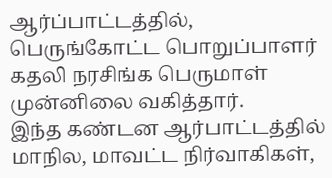ஆர்ப்பாட்டத்தில், பெருங்கோட்ட பொறுப்பாளர் கதலி நரசிங்க பெருமாள் முன்னிலை வகித்தார்.
இந்த கண்டன ஆர்பாட்டத்தில் மாநில, மாவட்ட நிர்வாகிகள்,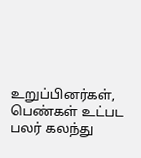உறுப்பினர்கள், பெண்கள் உட்பட பலர் கலந்து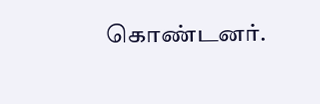கொண்டனர்.